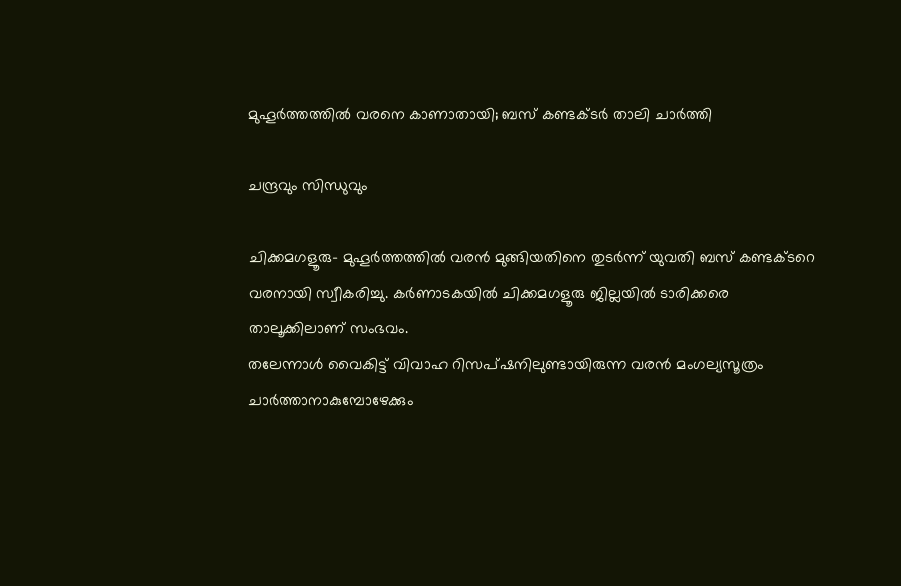മുഹൂര്‍ത്തത്തില്‍ വരനെ കാണാതായി; ബസ് കണ്ടക്ടര്‍ താലി ചാര്‍ത്തി

ചന്ദ്രവും സിന്ധുവും

ചിക്കമഗളൂരു- മുഹൂര്‍ത്തത്തില്‍ വരന്‍ മുങ്ങിയതിനെ തുടര്‍ന്ന് യുവതി ബസ് കണ്ടക്ടറെ വരനായി സ്വീകരിച്ചു. കര്‍ണാടകയില്‍ ചിക്കമഗളൂരു ജില്ലയില്‍ ടാരിക്കരെ താലൂക്കിലാണ് സംഭവം.
തലേന്നാള്‍ വൈകിട്ട് വിവാഹ റിസപ്ഷനിലുണ്ടായിരുന്ന വരന്‍ മംഗല്യസൂത്രം ചാര്‍ത്താനാകുമ്പോഴേക്കും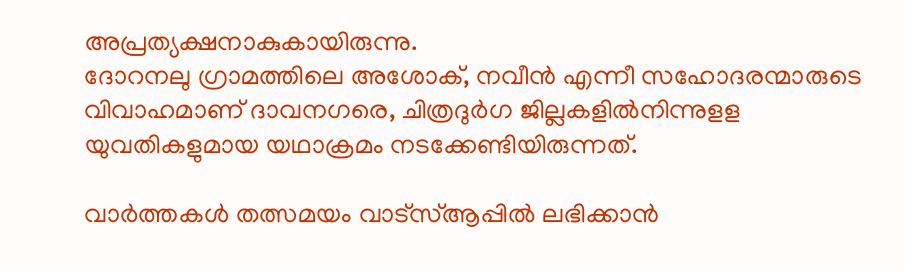അപ്രത്യക്ഷനാകുകായിരുന്നു.
ദോറനലു ഗ്രാമത്തിലെ അശോക്, നവീന്‍ എന്നീ സഹോദരന്മാരുടെ വിവാഹമാണ് ദാവനഗരെ, ചിത്രദുര്‍ഗ ജില്ലകളില്‍നിന്നുളള യുവതികളുമായ യഥാക്രമം നടക്കേണ്ടിയിരുന്നത്.

വാർത്തകൾ തത്സമയം വാട്‌സ്ആപ്പിൽ ലഭിക്കാൻ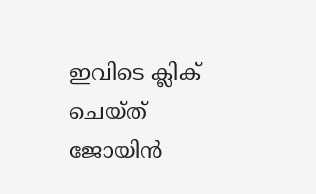ഇവിടെ ക്ലിക് ചെയ്ത് ജോയിൻ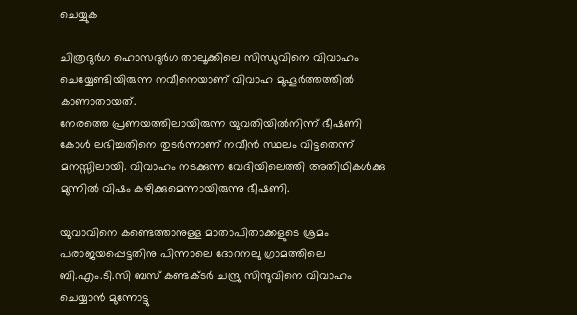ചെയ്യുക

ചിത്രദുര്‍ഗ ഹൊസദുര്‍ഗ താലൂക്കിലെ സിന്ധുവിനെ വിവാഹം ചെയ്യേണ്ടിയിരുന്ന നവീനെയാണ് വിവാഹ മുഹൂര്‍ത്തത്തില്‍ കാണാതായത്.
നേരത്തെ പ്രണയത്തിലായിരുന്ന യുവതിയില്‍നിന്ന് ഭീഷണി കോള്‍ ലഭിച്ചതിനെ തുടര്‍ന്നാണ് നവീന്‍ സ്ഥലം വിട്ടതെന്ന് മനസ്സിലായി. വിവാഹം നടക്കുന്ന വേദിയിലെത്തി അതിഥികള്‍ക്കു മുന്നില്‍ വിഷം കഴിക്കുമെന്നായിരുന്നു ഭീഷണി.

യുവാവിനെ കണ്ടെത്താനുള്ള മാതാപിതാക്കളുടെ ശ്രമം പരാജയപ്പെട്ടതിനു പിന്നാലെ ദോറനലു ഗ്രാമത്തിലെ ബി.എം.ടി.സി ബസ് കണ്ടക്ടര്‍ ചന്ദ്രു സിന്ദുവിനെ വിവാഹം ചെയ്യാന്‍ മുന്നോട്ടു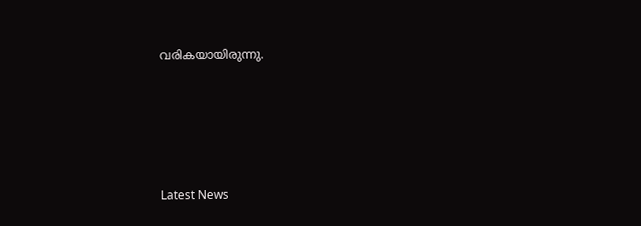വരികയായിരുന്നു.





Latest News